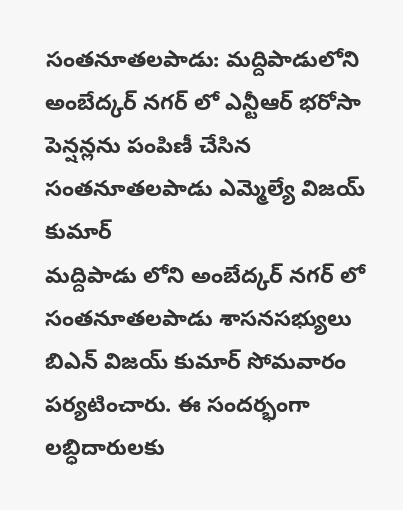సంతనూతలపాడు: మద్దిపాడులోని అంబేద్కర్ నగర్ లో ఎన్టీఆర్ భరోసా పెన్షన్లను పంపిణీ చేసిన సంతనూతలపాడు ఎమ్మెల్యే విజయ్ కుమార్
మద్దిపాడు లోని అంబేద్కర్ నగర్ లో సంతనూతలపాడు శాసనసభ్యులు బిఎన్ విజయ్ కుమార్ సోమవారం పర్యటించారు. ఈ సందర్భంగా లబ్ధిదారులకు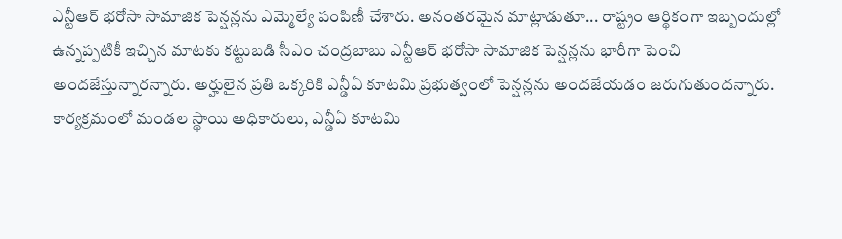ఎన్టీఆర్ భరోసా సామాజిక పెన్షన్లను ఎమ్మెల్యే పంపిణీ చేశారు. అనంతరమైన మాట్లాడుతూ... రాష్ట్రం ఆర్థికంగా ఇబ్బందుల్లో ఉన్నప్పటికీ ఇచ్చిన మాటకు కట్టుబడి సీఎం చంద్రబాబు ఎన్టీఆర్ భరోసా సామాజిక పెన్షన్లను భారీగా పెంచి అందజేస్తున్నారన్నారు. అర్హులైన ప్రతి ఒక్కరికి ఎన్డీఏ కూటమి ప్రభుత్వంలో పెన్షన్లను అందజేయడం జరుగుతుందన్నారు. కార్యక్రమంలో మండల స్థాయి అధికారులు, ఎన్డీఏ కూటమి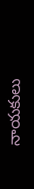నాయకులు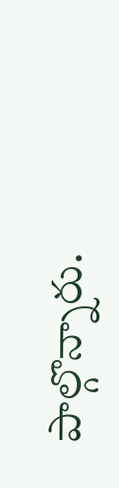పాల్గొన్నారు.